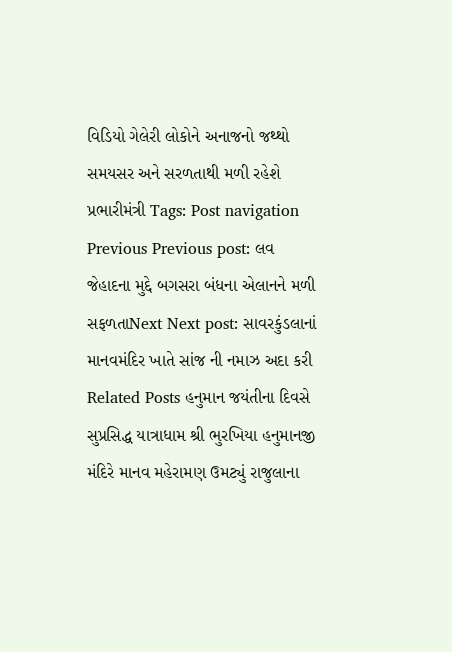વિડિયો ગેલેરી લોકોને અનાજનો જથ્થો સમયસર અને સરળતાથી મળી રહેશે પ્રભારીમંત્રી Tags: Post navigation Previous Previous post: લવ જેહાદના મુદ્દે બગસરા બંધના એલાનને મળી સફળતાNext Next post: સાવરકુંડલાનાં માનવમંદિર ખાતે સાંજ ની નમાઝ અદા કરી Related Posts હનુમાન જયંતીના દિવસે સુપ્રસિદ્ધ યાત્રાધામ શ્રી ભુરખિયા હનુમાનજી મંદિરે માનવ મહેરામણ ઉમટ્યું રાજુલાના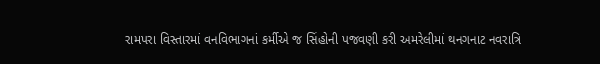રામપરા વિસ્તારમાં વનવિભાગનાં કર્મીએ જ સિંહોની પજવણી કરી અમરેલીમાં થનગનાટ નવરાત્રિ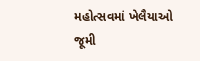મહોત્સવમાં ખેલૈયાઓ જૂમી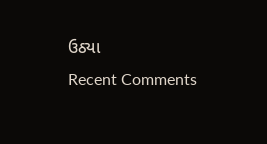ઉઠ્યા
Recent Comments